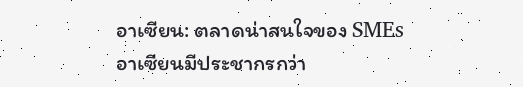อาเซียน: ตลาดน่าสนใจของ SMEs
อาเซียนมีประชากรกว่า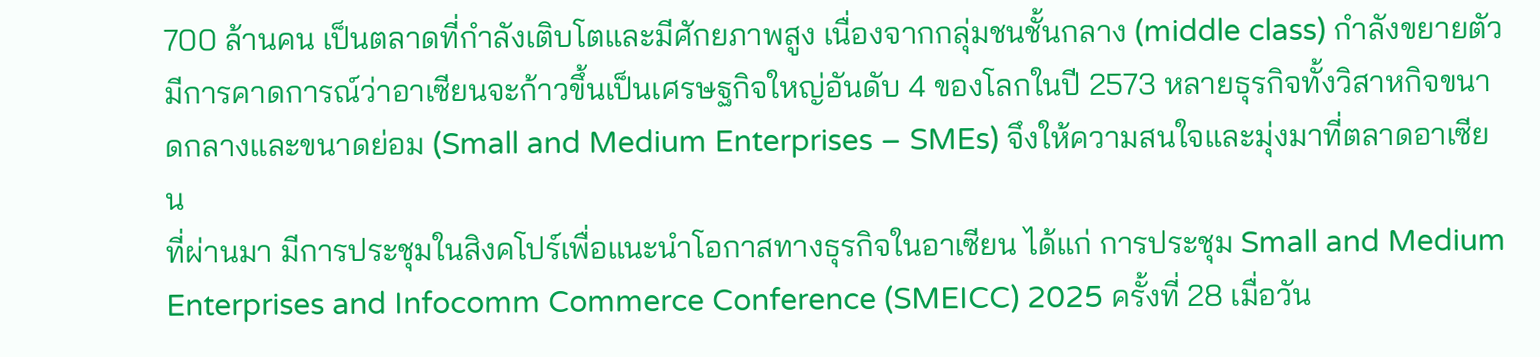700 ล้านคน เป็นตลาดที่กำลังเติบโตและมีศักยภาพสูง เนื่องจากกลุ่มชนชั้นกลาง (middle class) กำลังขยายตัว มีการคาดการณ์ว่าอาเซียนจะก้าวขึ้นเป็นเศรษฐกิจใหญ่อันดับ 4 ของโลกในปี 2573 หลายธุรกิจทั้งวิสาหกิจขนาดกลางและขนาดย่อม (Small and Medium Enterprises – SMEs) จึงให้ความสนใจและมุ่งมาที่ตลาดอาเซียน
ที่ผ่านมา มีการประชุมในสิงคโปร์เพื่อแนะนำโอกาสทางธุรกิจในอาเซียน ได้แก่ การประชุม Small and Medium Enterprises and Infocomm Commerce Conference (SMEICC) 2025 ครั้งที่ 28 เมื่อวัน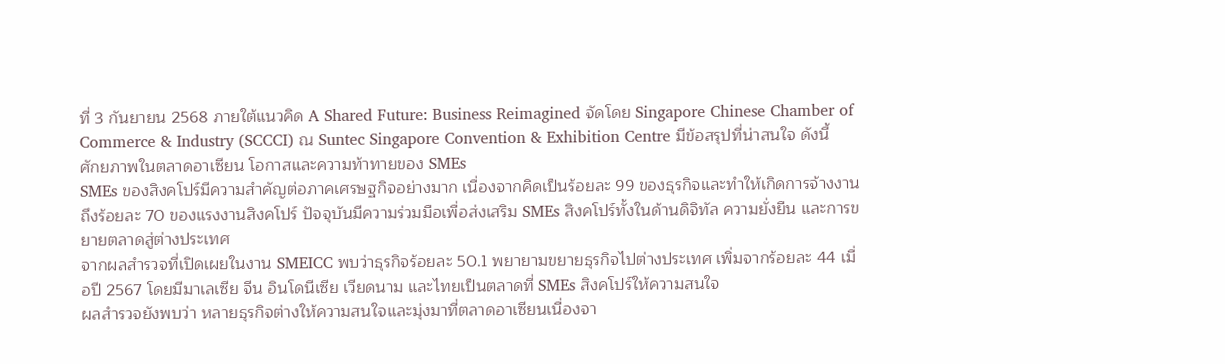ที่ 3 กันยายน 2568 ภายใต้แนวคิด A Shared Future: Business Reimagined จัดโดย Singapore Chinese Chamber of Commerce & Industry (SCCCI) ณ Suntec Singapore Convention & Exhibition Centre มีข้อสรุปที่น่าสนใจ ดังนี้
ศักยภาพในตลาดอาเซียน โอกาสและความท้าทายของ SMEs
SMEs ของสิงคโปร์มีความสำคัญต่อภาคเศรษฐกิจอย่างมาก เนื่องจากคิดเป็นร้อยละ 99 ของธุรกิจและทำให้เกิดการจ้างงานถึงร้อยละ 70 ของแรงงานสิงคโปร์ ปัจจุบันมีความร่วมมือเพื่อส่งเสริม SMEs สิงคโปร์ทั้งในด้านดิจิทัล ความยั่งยืน และการขยายตลาดสู่ต่างประเทศ
จากผลสำรวจที่เปิดเผยในงาน SMEICC พบว่าธุรกิจร้อยละ 50.1 พยายามขยายธุรกิจไปต่างประเทศ เพิ่มจากร้อยละ 44 เมื่อปี 2567 โดยมีมาเลเซีย จีน อินโดนีเซีย เวียดนาม และไทยเป็นตลาดที่ SMEs สิงคโปร์ให้ความสนใจ
ผลสำรวจยังพบว่า หลายธุรกิจต่างให้ความสนใจและมุ่งมาที่ตลาดอาเซียนเนื่องจา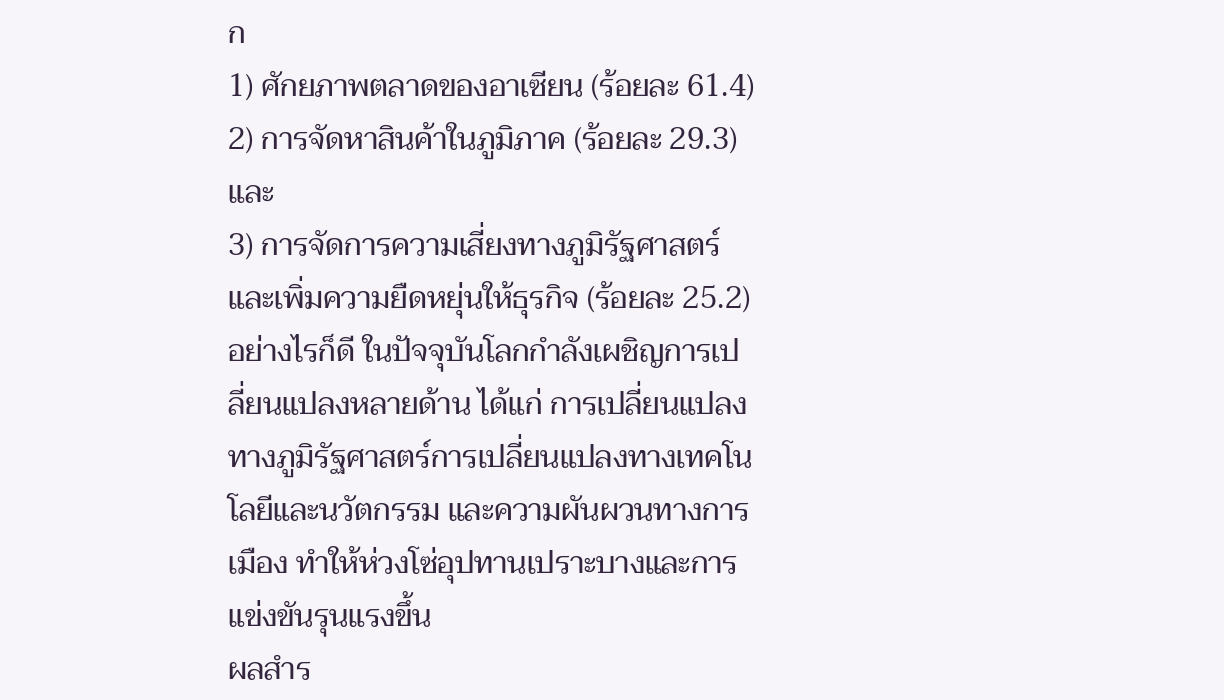ก
1) ศักยภาพตลาดของอาเซียน (ร้อยละ 61.4)
2) การจัดหาสินค้าในภูมิภาค (ร้อยละ 29.3) และ
3) การจัดการความเสี่ยงทางภูมิรัฐศาสตร์และเพิ่มความยืดหยุ่นให้ธุรกิจ (ร้อยละ 25.2)
อย่างไรก็ดี ในปัจจุบันโลกกำลังเผชิญการเปลี่ยนแปลงหลายด้าน ได้แก่ การเปลี่ยนแปลงทางภูมิรัฐศาสตร์การเปลี่ยนแปลงทางเทคโนโลยีและนวัตกรรม และความผันผวนทางการเมือง ทำให้ห่วงโซ่อุปทานเปราะบางและการแข่งขันรุนแรงขึ้น
ผลสำร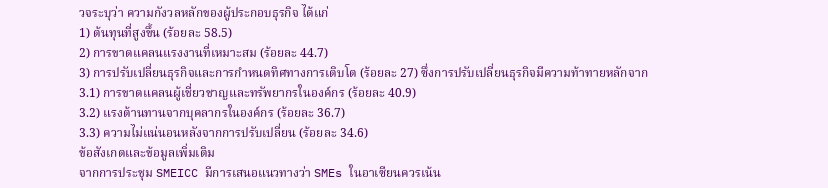วจระบุว่า ความกังวลหลักของผู้ประกอบธุรกิจ ได้แก่
1) ต้นทุนที่สูงขึ้น (ร้อยละ 58.5)
2) การขาดแคลนแรงงานที่เหมาะสม (ร้อยละ 44.7)
3) การปรับเปลี่ยนธุรกิจและการกำหนดทิศทางการเติบโต (ร้อยละ 27) ซึ่งการปรับเปลี่ยนธุรกิจมีความท้าทายหลักจาก
3.1) การขาดแคลนผู้เชี่ยวชาญและทรัพยากรในองค์กร (ร้อยละ 40.9)
3.2) แรงต้านทานจากบุคลากรในองค์กร (ร้อยละ 36.7)
3.3) ความไม่แน่นอนหลังจากการปรับเปลี่ยน (ร้อยละ 34.6)
ข้อสังเกตและข้อมูลเพิ่มเติม
จากการประชุม SMEICC มีการเสนอแนวทางว่า SMEs ในอาเซียนควรเน้น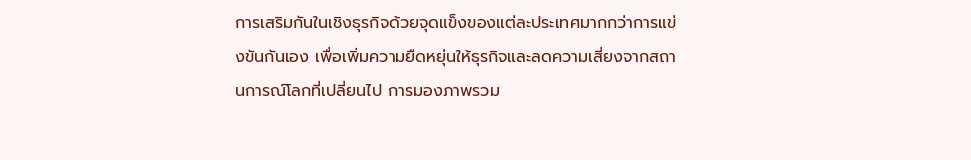การเสริมกันในเชิงธุรกิจด้วยจุดแข็งของแต่ละประเทศมากกว่าการแข่งขันกันเอง เพื่อเพิ่มความยืดหยุ่นให้ธุรกิจและลดความเสี่ยงจากสถานการณ์โลกที่เปลี่ยนไป การมองภาพรวม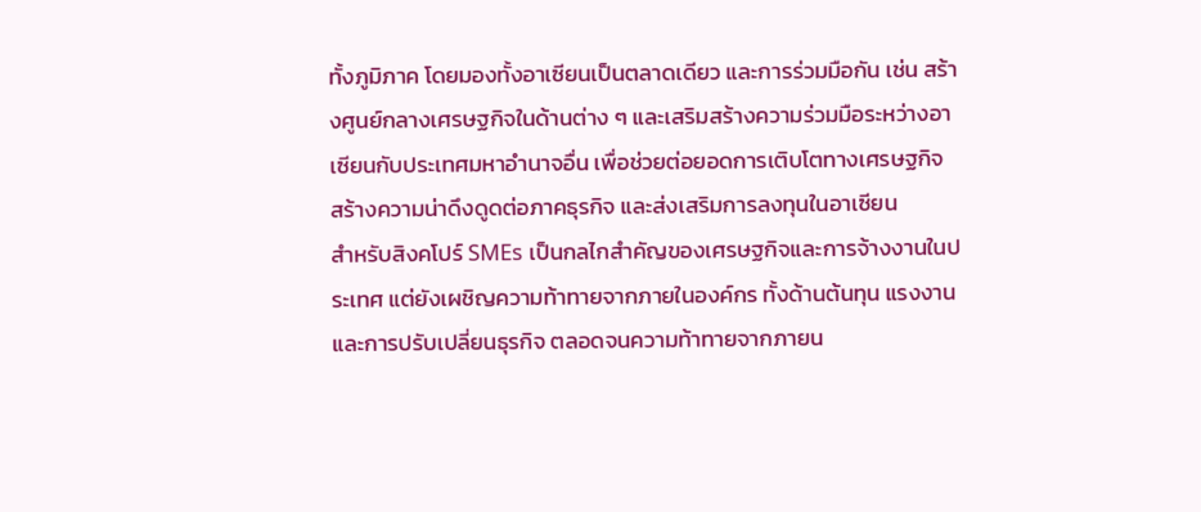ทั้งภูมิภาค โดยมองทั้งอาเซียนเป็นตลาดเดียว และการร่วมมือกัน เช่น สร้างศูนย์กลางเศรษฐกิจในด้านต่าง ๆ และเสริมสร้างความร่วมมือระหว่างอาเซียนกับประเทศมหาอำนาจอื่น เพื่อช่วยต่อยอดการเติบโตทางเศรษฐกิจ สร้างความน่าดึงดูดต่อภาคธุรกิจ และส่งเสริมการลงทุนในอาเซียน
สำหรับสิงคโปร์ SMEs เป็นกลไกสำคัญของเศรษฐกิจและการจ้างงานในประเทศ แต่ยังเผชิญความท้าทายจากภายในองค์กร ทั้งด้านต้นทุน แรงงาน และการปรับเปลี่ยนธุรกิจ ตลอดจนความท้าทายจากภายน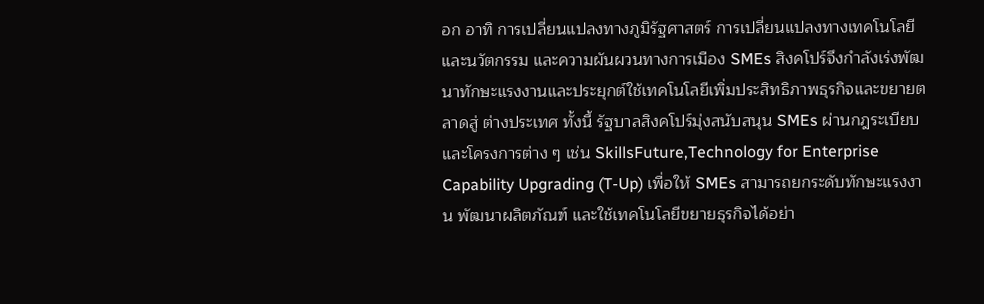อก อาทิ การเปลี่ยนแปลงทางภูมิรัฐศาสตร์ การเปลี่ยนแปลงทางเทคโนโลยีและนวัตกรรม และความผันผวนทางการเมือง SMEs สิงคโปร์จึงกำลังเร่งพัฒนาทักษะแรงงานและประยุกต์ใช้เทคโนโลยีเพิ่มประสิทธิภาพธุรกิจและขยายตลาดสู่ ต่างประเทศ ทั้งนี้ รัฐบาลสิงคโปร์มุ่งสนับสนุน SMEs ผ่านกฎระเบียบและโครงการต่าง ๆ เช่น SkillsFuture,Technology for Enterprise Capability Upgrading (T-Up) เพื่อให้ SMEs สามารถยกระดับทักษะแรงงาน พัฒนาผลิตภัณฑ์ และใช้เทคโนโลยีขยายธุรกิจได้อย่า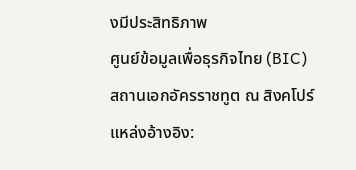งมีประสิทธิภาพ
ศูนย์ข้อมูลเพื่อธุรกิจไทย (BIC)
สถานเอกอัครราชทูต ณ สิงคโปร์
แหล่งอ้างอิง: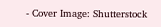- Cover Image: Shutterstock